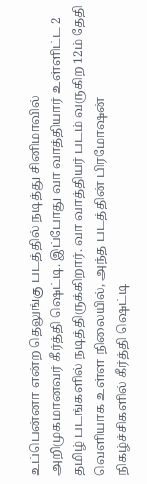உப்பென்னா என்ற தெலுங்கு படத்தில் நடித்து சினிமாவில் அறிமுகமானவர் கீர்த்தி ஷெட்டி. இப்போது வா வாத்தியார் உள்ளிட்ட 2 தமிழ் படங்களில் நடித்திருக்கிறார். வா வாத்தியர் படம் வருகிற 12ம் தேதி வெளியாக உள்ள நிலையில், அந்த படத்தின் பிரமோஷன் நிகழ்ச்சிகளில் கீர்த்தி ஷெட்டி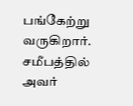பங்கேற்று வருகிறார். சமீபத்தில் அவர்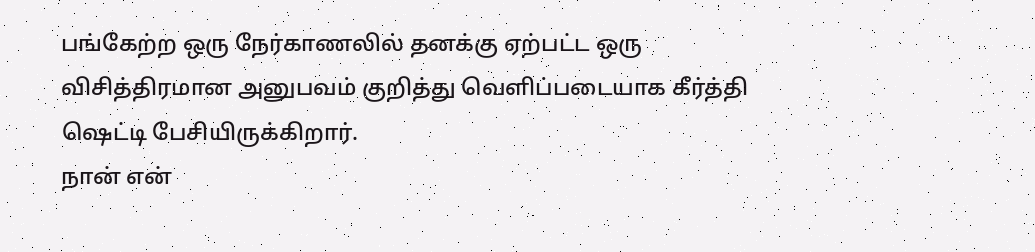பங்கேற்ற ஒரு நேர்காணலில் தனக்கு ஏற்பட்ட ஒரு விசித்திரமான அனுபவம் குறித்து வெளிப்படையாக கீர்த்தி ஷெட்டி பேசியிருக்கிறார்.
நான் என்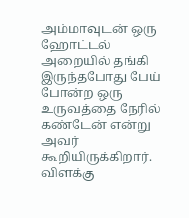அம்மாவுடன் ஒரு ஹோட்டல் அறையில் தங்கி இருந்தபோது பேய் போன்ற ஒரு உருவத்தை நேரில் கண்டேன் என்று அவர் கூறியிருக்கிறார். விளக்கு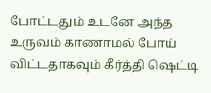போட்டதும் உடனே அந்த உருவம் காணாமல் போய் விட்டதாகவும் கீர்த்தி ஷெட்டி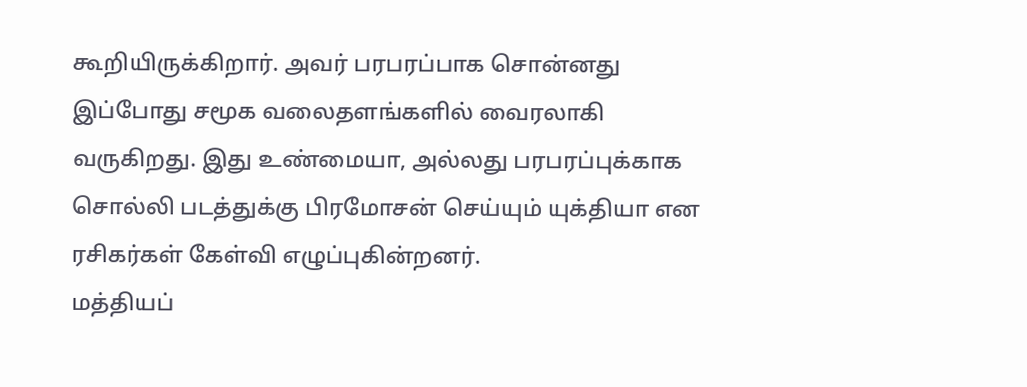கூறியிருக்கிறார். அவர் பரபரப்பாக சொன்னது இப்போது சமூக வலைதளங்களில் வைரலாகி வருகிறது. இது உண்மையா, அல்லது பரபரப்புக்காக சொல்லி படத்துக்கு பிரமோசன் செய்யும் யுக்தியா என ரசிகர்கள் கேள்வி எழுப்புகின்றனர்.
மத்தியப்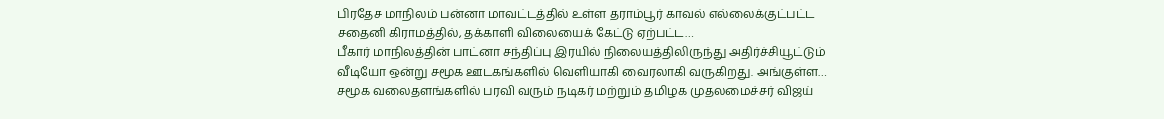பிரதேச மாநிலம் பன்னா மாவட்டத்தில் உள்ள தராம்பூர் காவல் எல்லைக்குட்பட்ட சதைனி கிராமத்தில், தக்காளி விலையைக் கேட்டு ஏற்பட்ட…
பீகார் மாநிலத்தின் பாட்னா சந்திப்பு இரயில் நிலையத்திலிருந்து அதிர்ச்சியூட்டும் வீடியோ ஒன்று சமூக ஊடகங்களில் வெளியாகி வைரலாகி வருகிறது. அங்குள்ள…
சமூக வலைதளங்களில் பரவி வரும் நடிகர் மற்றும் தமிழக முதலமைச்சர் விஜய்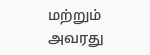மற்றும் அவரது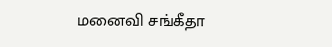மனைவி சங்கீதா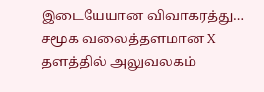இடையேயான விவாகரத்து…
சமூக வலைத்தளமான X தளத்தில் அலுவலகம்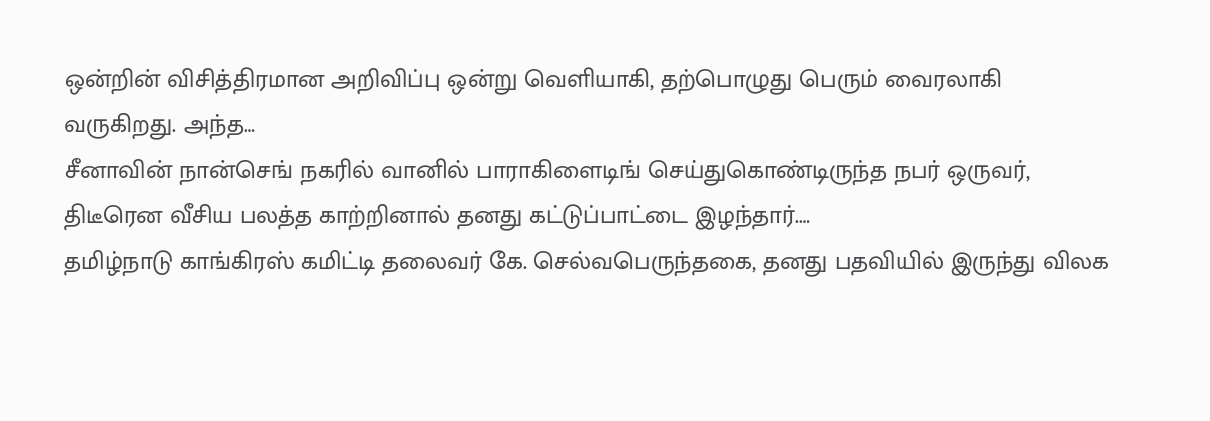ஒன்றின் விசித்திரமான அறிவிப்பு ஒன்று வெளியாகி, தற்பொழுது பெரும் வைரலாகி வருகிறது. அந்த…
சீனாவின் நான்செங் நகரில் வானில் பாராகிளைடிங் செய்துகொண்டிருந்த நபர் ஒருவர், திடீரென வீசிய பலத்த காற்றினால் தனது கட்டுப்பாட்டை இழந்தார்.…
தமிழ்நாடு காங்கிரஸ் கமிட்டி தலைவர் கே. செல்வபெருந்தகை, தனது பதவியில் இருந்து விலக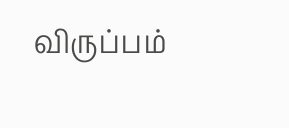விருப்பம்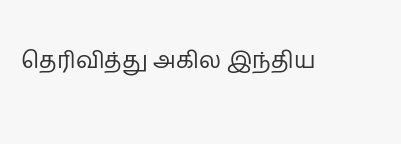தெரிவித்து அகில இந்திய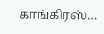காங்கிரஸ்…